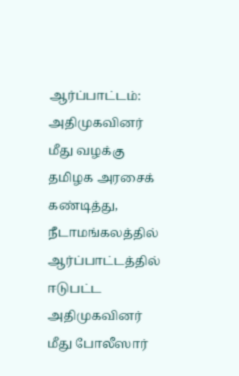ஆர்ப்பாட்டம்: அதிமுகவினர் மீது வழக்கு
தமிழக அரசைக் கண்டித்து, நீடாமங்கலத்தில் ஆர்ப்பாட்டத்தில் ஈடுபட்ட அதிமுகவினர் மீது போலீஸார்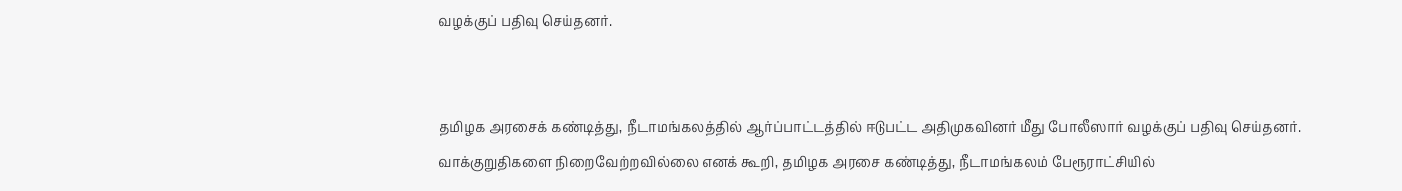வழக்குப் பதிவு செய்தனர்.


தமிழக அரசைக் கண்டித்து, நீடாமங்கலத்தில் ஆர்ப்பாட்டத்தில் ஈடுபட்ட அதிமுகவினர் மீது போலீஸார் வழக்குப் பதிவு செய்தனர்.
வாக்குறுதிகளை நிறைவேற்றவில்லை எனக் கூறி, தமிழக அரசை கண்டித்து, நீடாமங்கலம் பேரூராட்சியில்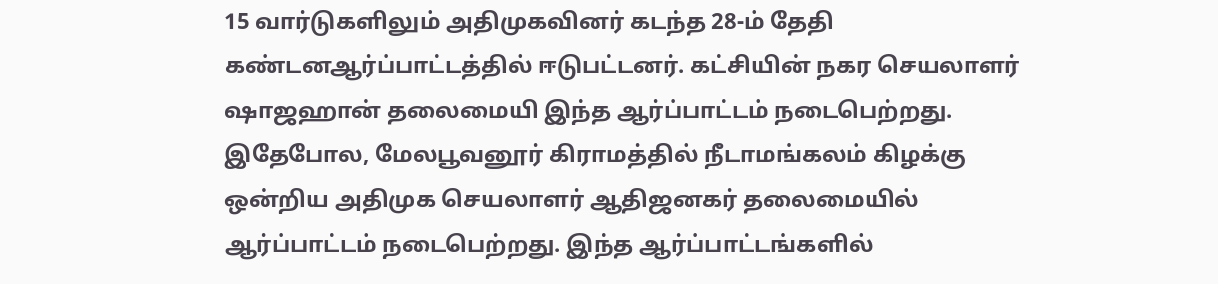15 வார்டுகளிலும் அதிமுகவினர் கடந்த 28-ம் தேதி கண்டனஆர்ப்பாட்டத்தில் ஈடுபட்டனர். கட்சியின் நகர செயலாளர் ஷாஜஹான் தலைமையி இந்த ஆர்ப்பாட்டம் நடைபெற்றது.
இதேபோல, மேலபூவனூர் கிராமத்தில் நீடாமங்கலம் கிழக்கு ஒன்றிய அதிமுக செயலாளர் ஆதிஜனகர் தலைமையில் ஆர்ப்பாட்டம் நடைபெற்றது. இந்த ஆர்ப்பாட்டங்களில்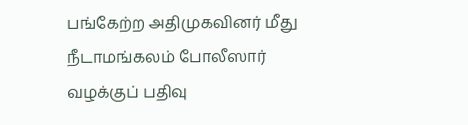பங்கேற்ற அதிமுகவினர் மீது நீடாமங்கலம் போலீஸார் வழக்குப் பதிவு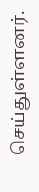செய்துள்ளனர்.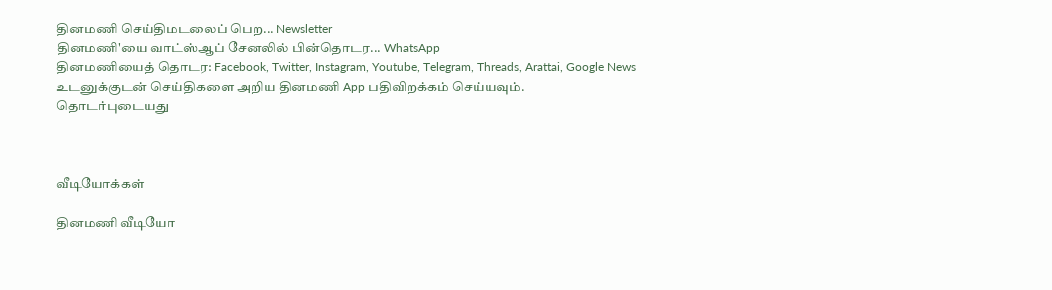தினமணி செய்திமடலைப் பெற... Newsletter
தினமணி'யை வாட்ஸ்ஆப் சேனலில் பின்தொடர... WhatsApp
தினமணியைத் தொடர: Facebook, Twitter, Instagram, Youtube, Telegram, Threads, Arattai, Google News
உடனுக்குடன் செய்திகளை அறிய தினமணி App பதிவிறக்கம் செய்யவும்.
தொடர்புடையது



வீடியோக்கள்

தினமணி வீடியோ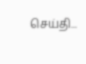செய்தி...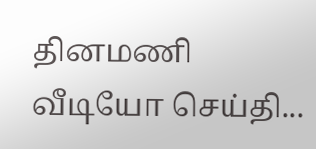தினமணி வீடியோ செய்தி...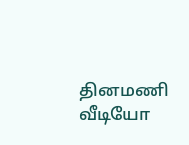தினமணி வீடியோ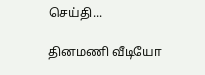செய்தி...

தினமணி வீடியோ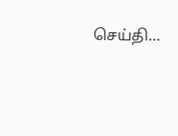செய்தி...